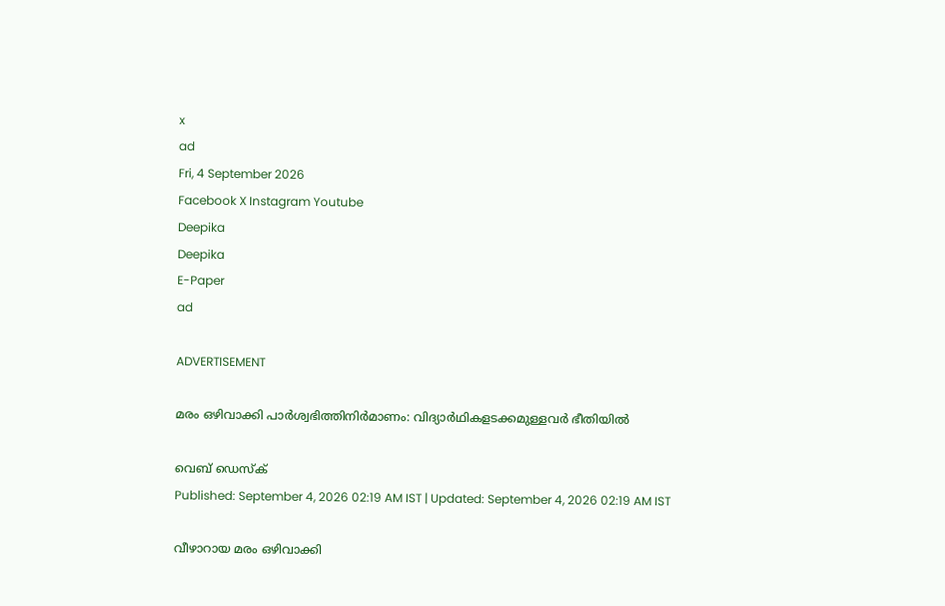x
ad
Fri, 4 September 2026
Facebook X Instagram Youtube
Deepika
Deepika
E-Paper
ad

ADVERTISEMENT

മരം ഒഴിവാക്കി പാർശ്വഭിത്തിനിർമാണം: വിദ്യാർഥികളടക്കമുള്ളവർ ഭീതിയിൽ

വെബ് ഡെസ്ക്
Published: September 4, 2026 02:19 AM IST | Updated: September 4, 2026 02:19 AM IST

വീഴാറായ മരം ഒഴിവാക്കി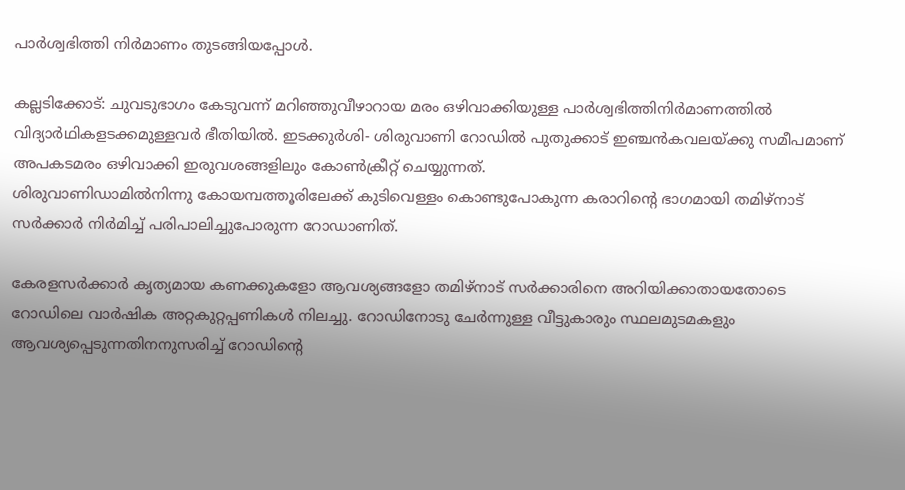പാർശ്വഭിത്തി നിർമാണം തുടങ്ങിയപ്പോൾ.

കല്ലടിക്കോട്: ചുവടുഭാഗം കേടുവന്ന് മറിഞ്ഞുവീഴാറായ മരം ഒഴിവാക്കിയുള്ള പാർശ്വഭിത്തിനിർമാണത്തിൽ വിദ്യാർഥികളടക്കമുള്ളവർ ഭീതിയിൽ. ഇടക്കുർശി- ശിരുവാണി റോഡിൽ പുതുക്കാട് ഇഞ്ചൻകവലയ്ക്കു സമീപമാണ് അപകടമരം ഒഴിവാക്കി ഇരുവശങ്ങളിലും കോൺക്രീറ്റ് ചെയ്യുന്നത്.
ശിരുവാണിഡാമിൽനിന്നു കോയമ്പത്തൂരിലേക്ക് കുടിവെള്ളം കൊണ്ടുപോകുന്ന കരാറിന്‍റെ ഭാഗമായി തമിഴ്നാട് സർക്കാർ നിർമിച്ച് പരിപാലിച്ചുപോരുന്ന റോഡാണിത്.

കേരളസർക്കാർ കൃത്യമായ കണക്കുകളോ ആവശ്യങ്ങളോ തമിഴ്നാട് സർക്കാരിനെ അറിയിക്കാതായതോടെ റോഡിലെ വാർഷിക അറ്റകുറ്റപ്പണികൾ നിലച്ചു. റോഡിനോടു ചേർന്നുള്ള വീട്ടുകാരും സ്ഥലമുടമകളും ആവശ്യപ്പെടുന്നതിനനുസരിച്ച് റോഡിന്‍റെ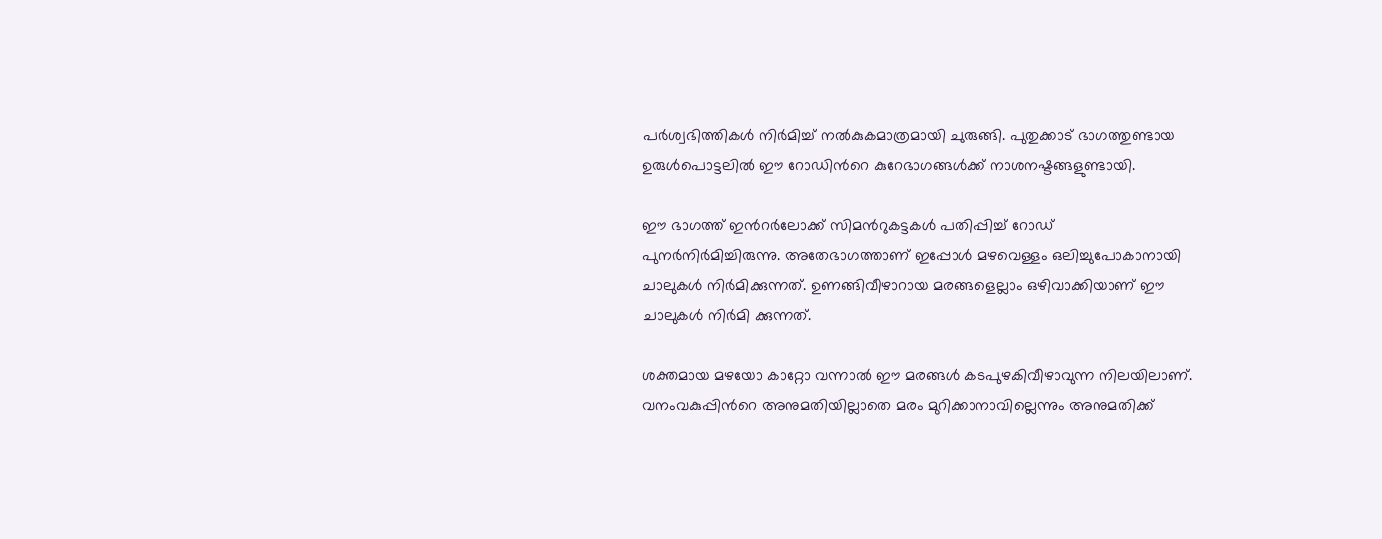പർശ്വഭിത്തികൾ നിർമിച്ച് നൽകുകമാത്രമായി ചുരുങ്ങി. പുതുക്കാട് ഭാഗത്തുണ്ടായ ഉരുൾപൊട്ടലിൽ ഈ റോഡിന്‍റെ കുറേഭാഗങ്ങൾക്ക് നാശനഷ്ടങ്ങളുണ്ടായി.

ഈ ഭാഗത്ത് ഇന്‍റർലോക്ക് സിമന്‍റുകട്ടകൾ പതിപ്പിച്ച് റോഡ് പുനർനിർമിച്ചിരുന്നു. അതേഭാഗത്താണ്‌ ഇപ്പോൾ മഴവെള്ളം ഒലിച്ചുപോകാനായി ചാലുകൾ നിർമിക്കുന്നത്. ഉണങ്ങിവീഴാറായ മരങ്ങളെല്ലാം ഒഴിവാക്കിയാണ് ഈ ചാലുകൾ നിർമി ക്കുന്നത്.

ശക്തമായ മഴയോ കാറ്റോ വന്നാൽ ഈ മരങ്ങൾ കടപുഴകിവീഴാവുന്ന നിലയിലാണ്. വനംവകുപ്പിന്‍റെ അനുമതിയില്ലാതെ മരം മുറിക്കാനാവില്ലെന്നും അനുമതിക്ക്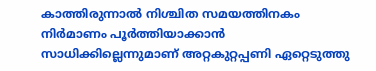കാത്തിരുന്നാൽ നിശ്ചിത സമയത്തിനകം നിർമാണം പൂർത്തിയാക്കാൻ സാധിക്കില്ലെന്നുമാണ് അറ്റകുറ്റപ്പണി ഏറ്റെടുത്തു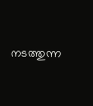നടത്തുന്ന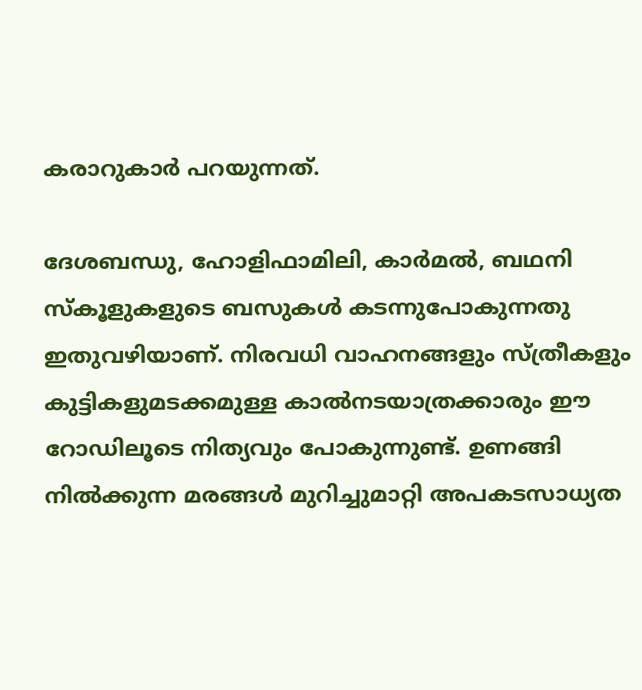കരാറുകാർ പറയുന്നത്.

ദേശബന്ധു, ഹോളിഫാമിലി, കാർമൽ, ബഥനി സ്കൂളുകളുടെ ബസുകൾ കടന്നുപോകുന്നതു ഇതുവഴിയാണ്. നിരവധി വാഹനങ്ങളും സ്ത്രീകളും കുട്ടികളുമടക്കമുള്ള കാൽനടയാത്രക്കാരും ഈ റോഡിലൂടെ നിത്യവും പോകുന്നുണ്ട്. ഉണങ്ങി നിൽക്കുന്ന മരങ്ങൾ മുറിച്ചുമാറ്റി അപകടസാധ്യത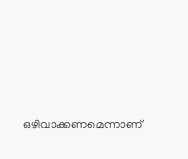ഒഴിവാക്കണമെന്നാണ്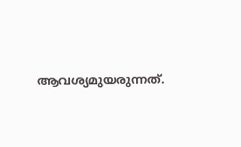ആവശ്യമുയരുന്നത്.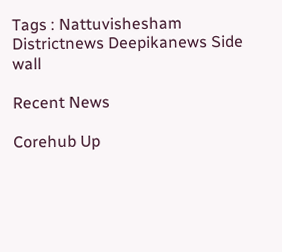Tags : Nattuvishesham Districtnews Deepikanews Side wall

Recent News

Corehub Up